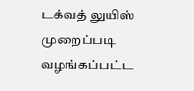டக்வத் லுயிஸ் முறைப்படி வழங்கப்பட்ட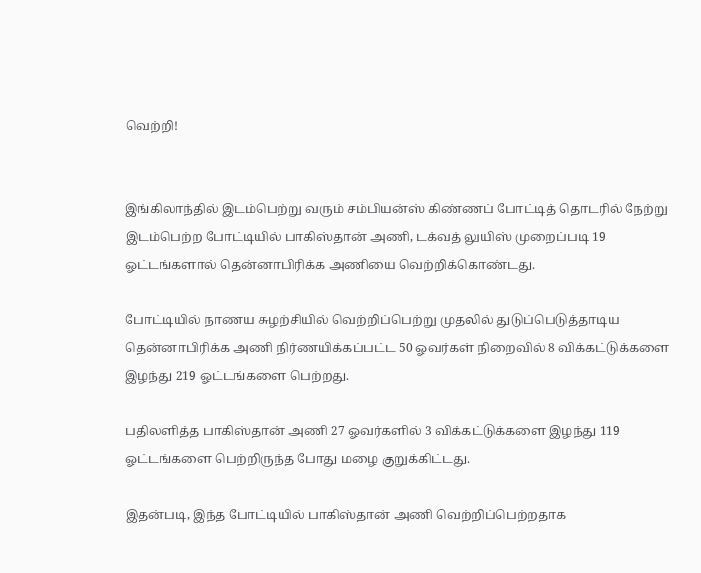வெற்றி!


இங்கிலாந்தில் இடம்பெற்று வரும் சம்பியன்ஸ் கிண்ணப் போட்டித் தொடரில் நேற்று இடம்பெற்ற போட்டியில் பாகிஸ்தான் அணி, டக்வத் லுயிஸ் முறைப்படி 19 ஓட்டங்களால் தென்னாபிரிக்க அணியை வெற்றிக்கொண்டது.

போட்டியில் நாணய சுழற்சியில் வெற்றிப்பெற்று முதலில் துடுப்பெடுத்தாடிய தென்னாபிரிக்க அணி நிர்ணயிக்கப்பட்ட 50 ஓவர்கள் நிறைவில் 8 விக்கட்டுக்களை இழந்து 219 ஓட்டங்களை பெற்றது.

பதிலளித்த பாகிஸ்தான் அணி 27 ஓவர்களில் 3 விக்கட்டுக்களை இழந்து 119 ஓட்டங்களை பெற்றிருந்த போது மழை குறுக்கிட்டது.

இதன்படி, இந்த போட்டியில் பாகிஸ்தான் அணி வெற்றிப்பெற்றதாக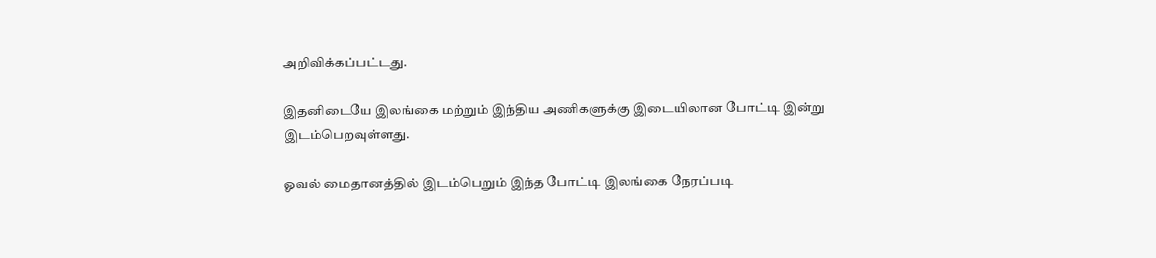அறிவிக்கப்பட்டது.

இதனிடையே இலங்கை மற்றும் இந்திய அணிகளுக்கு இடையிலான போட்டி இன்று இடம்பெறவுள்ளது.

ஓவல் மைதானத்தில் இடம்பெறும் இந்த போட்டி இலங்கை நேரப்படி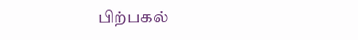பிற்பகல்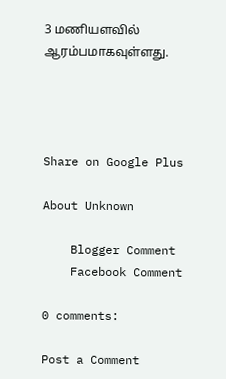3 மணியளவில் ஆரம்பமாகவுள்ளது.




Share on Google Plus

About Unknown

    Blogger Comment
    Facebook Comment

0 comments:

Post a Comment